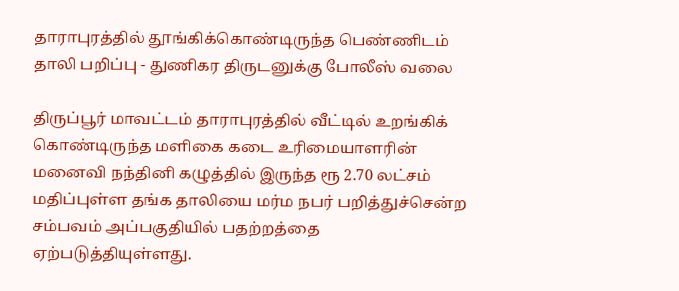தாராபுரத்தில் தூங்கிக்கொண்டிருந்த பெண்ணிடம் தாலி பறிப்பு - துணிகர திருடனுக்கு போலீஸ் வலை

திருப்பூர் மாவட்டம் தாராபுரத்தில் வீட்டில் உறங்கிக் கொண்டிருந்த மளிகை கடை உரிமையாளரின் மனைவி நந்தினி கழுத்தில் இருந்த ரூ 2.70 லட்சம் மதிப்புள்ள தங்க தாலியை மர்ம நபர் பறித்துச்சென்ற சம்பவம் அப்பகுதியில் பதற்றத்தை ஏற்படுத்தியுள்ளது.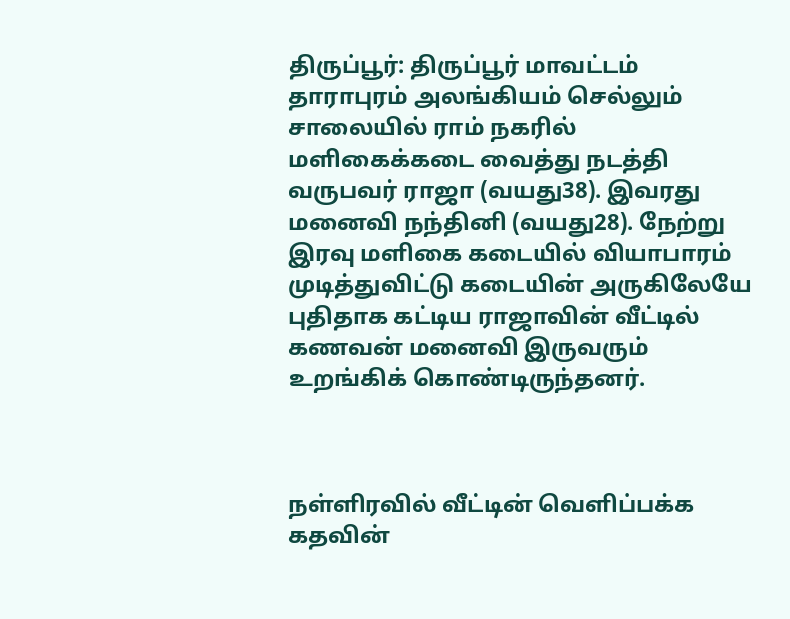திருப்பூர்: திருப்பூர் மாவட்டம் தாராபுரம் அலங்கியம் செல்லும் சாலையில் ராம் நகரில் மளிகைக்கடை வைத்து நடத்தி வருபவர் ராஜா (வயது38). இவரது மனைவி நந்தினி (வயது28). நேற்று இரவு மளிகை கடையில் வியாபாரம் முடித்துவிட்டு கடையின் அருகிலேயே புதிதாக கட்டிய ராஜாவின் வீட்டில் கணவன் மனைவி இருவரும் உறங்கிக் கொண்டிருந்தனர்.



நள்ளிரவில் வீட்டின் வெளிப்பக்க கதவின்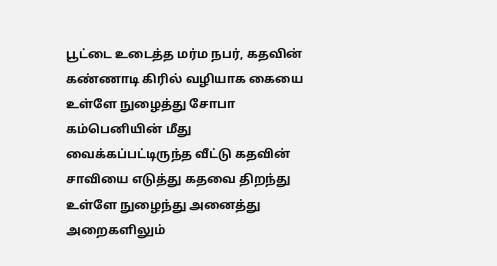பூட்டை உடைத்த மர்ம நபர், கதவின் கண்ணாடி கிரில் வழியாக கையை உள்ளே நுழைத்து சோபா கம்பெனியின் மீது வைக்கப்பட்டிருந்த வீட்டு கதவின் சாவியை எடுத்து கதவை திறந்து உள்ளே நுழைந்து அனைத்து அறைகளிலும்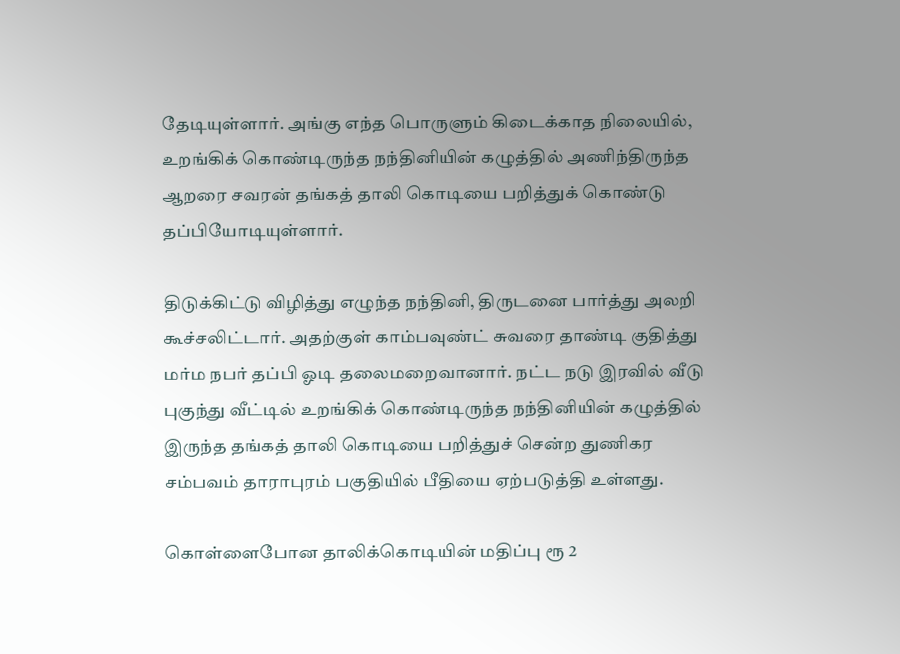தேடியுள்ளார். அங்கு எந்த பொருளும் கிடைக்காத நிலையில், உறங்கிக் கொண்டிருந்த நந்தினியின் கழுத்தில் அணிந்திருந்த ஆறரை சவரன் தங்கத் தாலி கொடியை பறித்துக் கொண்டு தப்பியோடியுள்ளார்.

திடுக்கிட்டு விழித்து எழுந்த நந்தினி, திருடனை பார்த்து அலறி கூச்சலிட்டார். அதற்குள் காம்பவுண்ட் சுவரை தாண்டி குதித்து மர்ம நபர் தப்பி ஓடி தலைமறைவானார். நட்ட நடு இரவில் வீடு புகுந்து வீட்டில் உறங்கிக் கொண்டிருந்த நந்தினியின் கழுத்தில் இருந்த தங்கத் தாலி கொடியை பறித்துச் சென்ற துணிகர சம்பவம் தாராபுரம் பகுதியில் பீதியை ஏற்படுத்தி உள்ளது.

கொள்ளைபோன தாலிக்கொடியின் மதிப்பு ரூ 2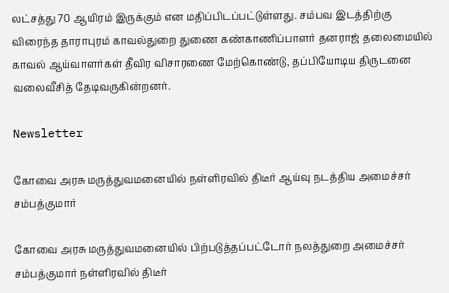லட்சத்து 70 ஆயிரம் இருக்கும் என மதிப்பிடப்பட்டுள்ளது. சம்பவ இடத்திற்கு விரைந்த தாராபுரம் காவல்துறை துணை கண்காணிப்பாளர் தனராஜ் தலைமையில் காவல் ஆய்வாளர்கள் தீவிர விசாரணை மேற்கொண்டு, தப்பியோடிய திருடனை வலைவீசித் தேடிவருகின்றனர்.

Newsletter

கோவை அரசு மருத்துவமனையில் நள்ளிரவில் திடீர் ஆய்வு நடத்திய அமைச்சர் சம்பத்குமார்

கோவை அரசு மருத்துவமனையில் பிற்படுத்தப்பட்டோர் நலத்துறை அமைச்சர் சம்பத்குமார் நள்ளிரவில் திடீர்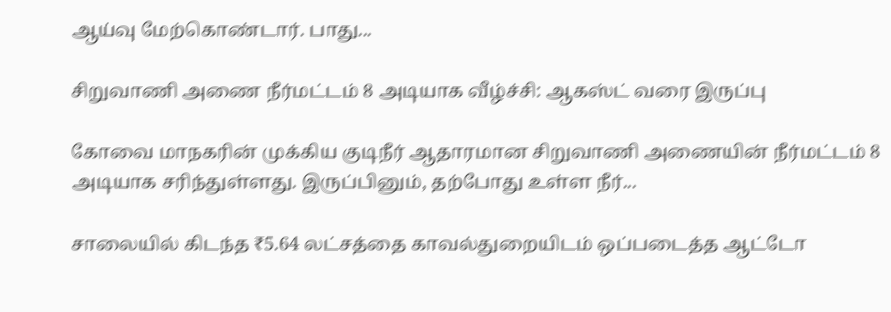ஆய்வு மேற்கொண்டார். பாது...

சிறுவாணி அணை நீர்மட்டம் 8 அடியாக வீழ்ச்சி: ஆகஸ்ட் வரை இருப்பு

கோவை மாநகரின் முக்கிய குடிநீர் ஆதாரமான சிறுவாணி அணையின் நீர்மட்டம் 8 அடியாக சரிந்துள்ளது. இருப்பினும், தற்போது உள்ள நீர்...

சாலையில் கிடந்த ₹5.64 லட்சத்தை காவல்துறையிடம் ஒப்படைத்த ஆட்டோ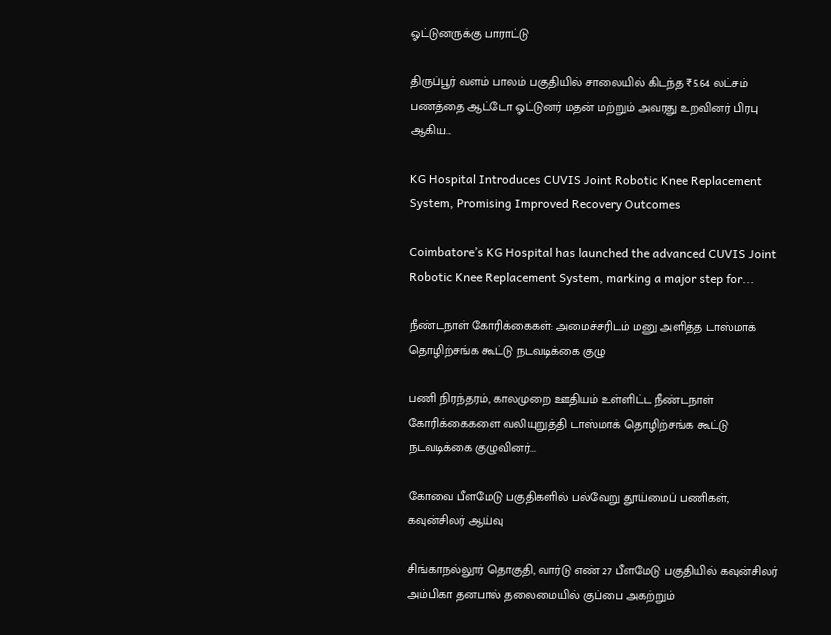ஓட்டுனருக்கு பாராட்டு

திருப்பூர் வளம் பாலம் பகுதியில் சாலையில் கிடந்த ₹5.64 லட்சம் பணத்தை ஆட்டோ ஓட்டுனர் மதன் மற்றும் அவரது உறவினர் பிரபு ஆகிய...

KG Hospital Introduces CUVIS Joint Robotic Knee Replacement System, Promising Improved Recovery Outcomes

Coimbatore’s KG Hospital has launched the advanced CUVIS Joint Robotic Knee Replacement System, marking a major step for...

நீண்டநாள் கோரிக்கைகள்: அமைச்சரிடம் மனு அளித்த டாஸ்மாக் தொழிற்சங்க கூட்டு நடவடிக்கை குழு

பணி நிரந்தரம், காலமுறை ஊதியம் உள்ளிட்ட நீண்டநாள் கோரிக்கைகளை வலியுறுத்தி டாஸ்மாக் தொழிற்சங்க கூட்டு நடவடிக்கை குழுவினர்...

கோவை பீளமேடு பகுதிகளில் பல்வேறு தூய்மைப் பணிகள், கவுன்சிலர் ஆய்வு

சிங்காநல்லூர் தொகுதி, வார்டு எண் 27 பீளமேடு பகுதியில் கவுன்சிலர் அம்பிகா தனபால் தலைமையில் குப்பை அகற்றும்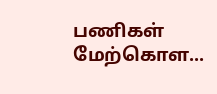பணிகள் மேற்கொள...